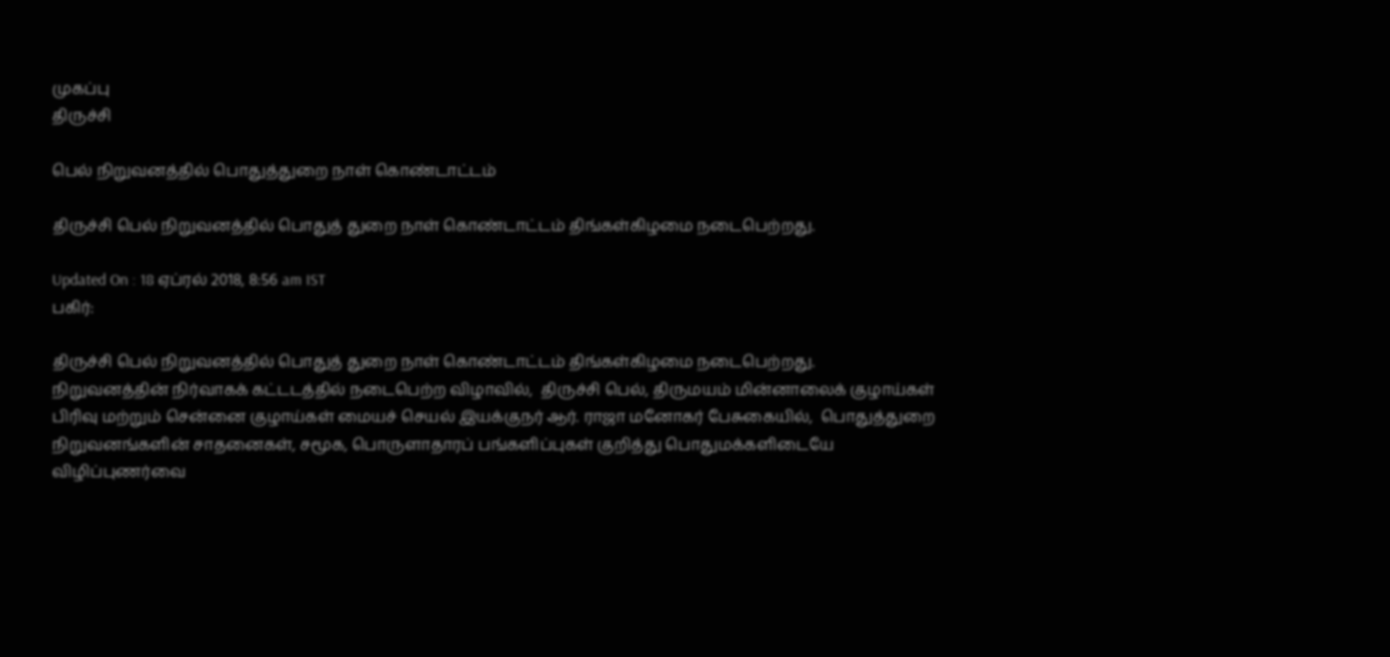முகப்பு
திருச்சி

பெல் நிறுவனத்தில் பொதுத்துறை நாள் கொண்டாட்டம்

திருச்சி பெல் நிறுவனத்தில் பொதுத் துறை நாள் கொண்டாட்டம் திங்கள்கிழமை நடைபெற்றது.

Updated On : 18 ஏப்ரல் 2018, 8:56 am IST
பகிர்:

திருச்சி பெல் நிறுவனத்தில் பொதுத் துறை நாள் கொண்டாட்டம் திங்கள்கிழமை நடைபெற்றது.
நிறுவனத்தின் நிர்வாகக் கட்டடத்தில் நடைபெற்ற விழாவில்,  திருச்சி பெல், திருமயம் மின்னாலைக் குழாய்கள் பிரிவு மற்றும் சென்னை குழாய்கள் மையச் செயல் இயக்குநர் ஆர். ராஜா மனோகர் பேசுகையில்,  பொதுத்துறை நிறுவனங்களின் சாதனைகள், சமூக, பொருளாதாரப் பங்களிப்புகள் குறித்து பொதுமக்களிடையே விழிப்புணர்வை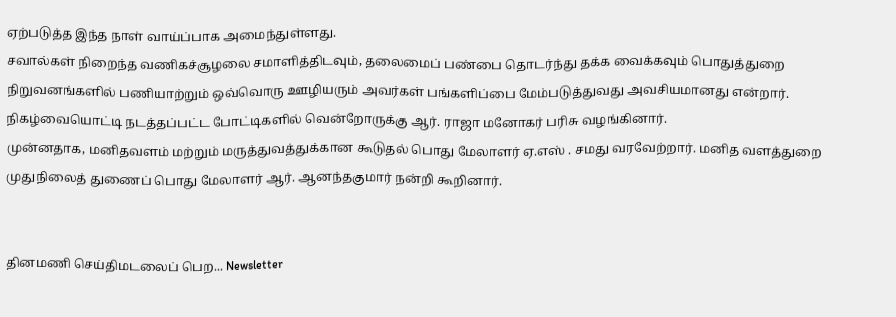ஏற்படுத்த இந்த நாள் வாய்ப்பாக அமைந்துள்ளது.
சவால்கள் நிறைந்த வணிகச்சூழலை சமாளித்திடவும், தலைமைப் பண்பை தொடர்ந்து தக்க வைக்கவும் பொதுத்துறை நிறுவனங்களில் பணியாற்றும் ஒவ்வொரு ஊழியரும் அவர்கள் பங்களிப்பை மேம்படுத்துவது அவசியமானது என்றார். நிகழ்வையொட்டி நடத்தப்பட்ட போட்டிகளில் வென்றோருக்கு ஆர். ராஜா மனோகர் பரிசு வழங்கினார்.
முன்னதாக, மனிதவளம் மற்றும் மருத்துவத்துக்கான கூடுதல் பொது மேலாளர் ஏ.எஸ் . சமது வரவேற்றார். மனித வளத்துறை  முதுநிலைத் துணைப் பொது மேலாளர் ஆர். ஆனந்தகுமார் நன்றி கூறினார்.


தினமணி செய்திமடலைப் பெற... Newsletter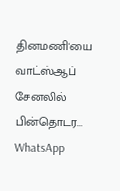தினமணி'யை வாட்ஸ்ஆப் சேனலில் பின்தொடர... WhatsApp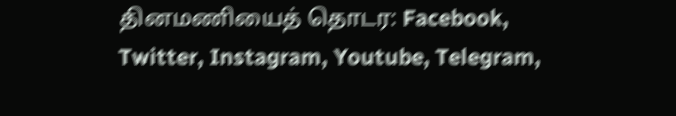தினமணியைத் தொடர: Facebook, Twitter, Instagram, Youtube, Telegram,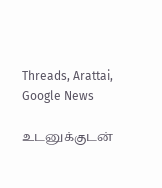Threads, Arattai, Google News

உடனுக்குடன்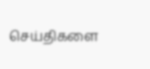செய்திகளை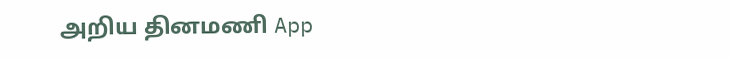அறிய தினமணி App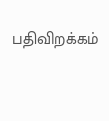பதிவிறக்கம்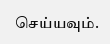செய்யவும்.